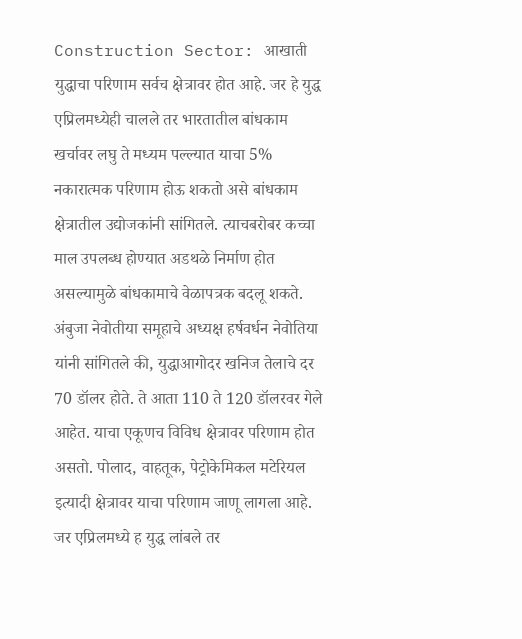Construction Sector: आखाती युद्धाचा परिणाम सर्वच क्षेत्रावर होत आहे. जर हे युद्ध एप्रिलमध्येही चालले तर भारतातील बांधकाम खर्चावर लघु ते मध्यम पल्ल्यात याचा 5% नकारात्मक परिणाम होऊ शकतो असे बांधकाम क्षेत्रातील उद्योजकांनी सांगितले. त्याचबरोबर कच्चा माल उपलब्ध होण्यात अडथळे निर्माण होत असल्यामुळे बांधकामाचे वेळापत्रक बदलू शकते. अंबुजा नेवोतीया समूहाचे अध्यक्ष हर्षवर्धन नेवोतिया यांनी सांगितले की, युद्धाआगोदर खनिज तेलाचे दर 70 डॉलर होते. ते आता 110 ते 120 डॉलरवर गेले आहेत. याचा एकूणच विविध क्षेत्रावर परिणाम होत असतो. पोलाद, वाहतूक, पेट्रोकेमिकल मटेरियल इत्यादी क्षेत्रावर याचा परिणाम जाणू लागला आहे. जर एप्रिलमध्ये ह युद्ध लांबले तर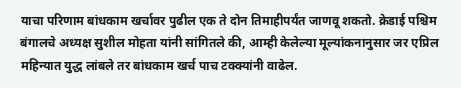याचा परिणाम बांधकाम खर्चावर पुढील एक ते दोन तिमाहीपर्यंत जाणवू शकतो. क्रेडाई पश्चिम बंगालचे अध्यक्ष सुशील मोहता यांनी सांगितले की, आम्ही केलेल्या मूल्यांकनानुसार जर एप्रिल महिन्यात युद्ध लांबले तर बांधकाम खर्च पाच टक्क्यांनी वाढेल.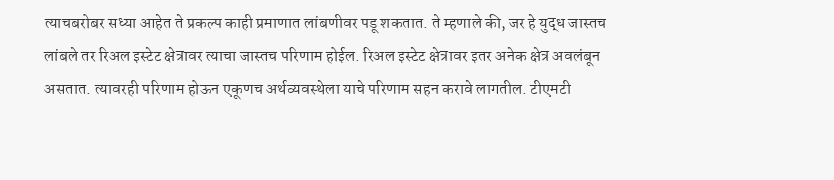त्याचबरोबर सध्या आहेत ते प्रकल्प काही प्रमाणात लांबणीवर पडू शकतात. ते म्हणाले की, जर हे युद्ध जास्तच लांबले तर रिअल इस्टेट क्षेत्रावर त्याचा जास्तच परिणाम होईल. रिअल इस्टेट क्षेत्रावर इतर अनेक क्षेत्र अवलंबून असतात. त्यावरही परिणाम होऊन एकूणच अर्थव्यवस्थेला याचे परिणाम सहन करावे लागतील. टीएमटी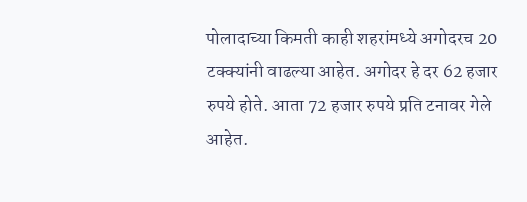पोलादाच्या किमती काही शहरांमध्ये अगोदरच 20 टक्क्यांनी वाढल्या आहेत. अगोदर हे दर 62 हजार रुपये होते. आता 72 हजार रुपये प्रति टनावर गेले आहेत.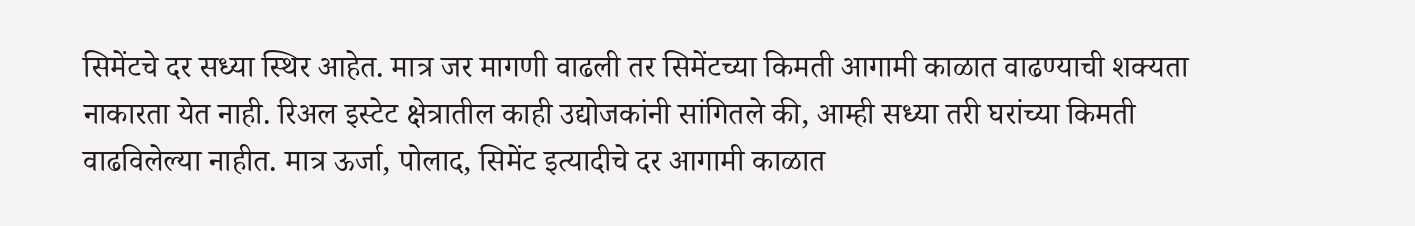सिमेंटचे दर सध्या स्थिर आहेत. मात्र जर मागणी वाढली तर सिमेंटच्या किमती आगामी काळात वाढण्याची शक्यता नाकारता येत नाही. रिअल इस्टेट क्षेत्रातील काही उद्योजकांनी सांगितले की, आम्ही सध्या तरी घरांच्या किमती वाढविलेल्या नाहीत. मात्र ऊर्जा, पोलाद, सिमेंट इत्यादीचे दर आगामी काळात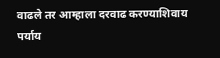वाढले तर आम्हाला दरवाढ करण्याशिवाय पर्याय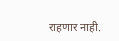राहणार नाही.